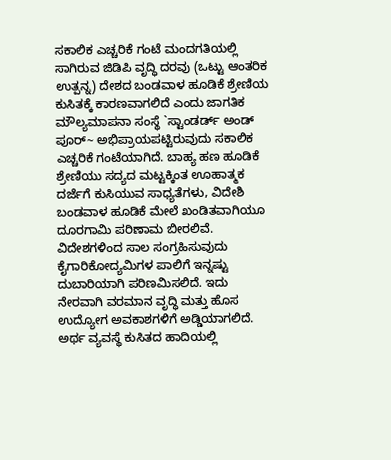ಸಕಾಲಿಕ ಎಚ್ಚರಿಕೆ ಗಂಟೆ ಮಂದಗತಿಯಲ್ಲಿ ಸಾಗಿರುವ ಜಿಡಿಪಿ ವೃದ್ಧಿ ದರವು (ಒಟ್ಟು ಆಂತರಿಕ ಉತ್ಪನ್ನ) ದೇಶದ ಬಂಡವಾಳ ಹೂಡಿಕೆ ಶ್ರೇಣಿಯ ಕುಸಿತಕ್ಕೆ ಕಾರಣವಾಗಲಿದೆ ಎಂದು ಜಾಗತಿಕ ಮೌಲ್ಯಮಾಪನಾ ಸಂಸ್ಥೆ `ಸ್ಟಾಂಡರ್ಡ್ ಅಂಡ್ ಪೂರ್~ ಅಭಿಪ್ರಾಯಪಟ್ಟಿರುವುದು ಸಕಾಲಿಕ ಎಚ್ಚರಿಕೆ ಗಂಟೆಯಾಗಿದೆ. ಬಾಹ್ಯ ಹಣ ಹೂಡಿಕೆ ಶ್ರೇಣಿಯು ಸದ್ಯದ ಮಟ್ಟಕ್ಕಿಂತ ಊಹಾತ್ಮಕ ದರ್ಜೆಗೆ ಕುಸಿಯುವ ಸಾಧ್ಯತೆಗಳು, ವಿದೇಶಿ ಬಂಡವಾಳ ಹೂಡಿಕೆ ಮೇಲೆ ಖಂಡಿತವಾಗಿಯೂ ದೂರಗಾಮಿ ಪರಿಣಾಮ ಬೀರಲಿವೆ. ವಿದೇಶಗಳಿಂದ ಸಾಲ ಸಂಗ್ರಹಿಸುವುದು ಕೈಗಾರಿಕೋದ್ಯಮಿಗಳ ಪಾಲಿಗೆ ಇನ್ನಷ್ಟು ದುಬಾರಿಯಾಗಿ ಪರಿಣಮಿಸಲಿದೆ. ಇದು ನೇರವಾಗಿ ವರಮಾನ ವೃದ್ಧಿ ಮತ್ತು ಹೊಸ ಉದ್ಯೋಗ ಅವಕಾಶಗಳಿಗೆ ಅಡ್ಡಿಯಾಗಲಿದೆ. ಅರ್ಥ ವ್ಯವಸ್ಥೆ ಕುಸಿತದ ಹಾದಿಯಲ್ಲಿ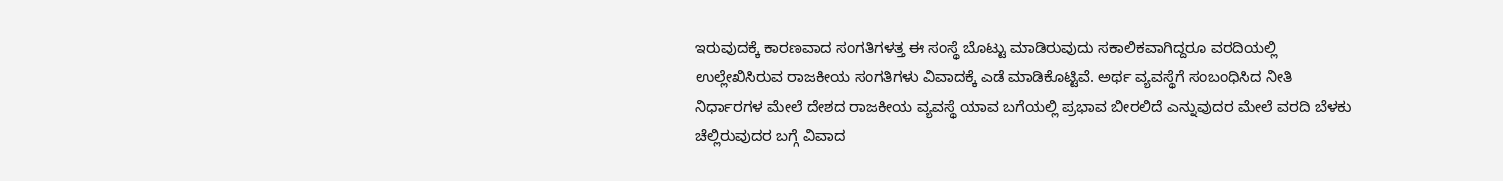ಇರುವುದಕ್ಕೆ ಕಾರಣವಾದ ಸಂಗತಿಗಳತ್ತ ಈ ಸಂಸ್ಥೆ ಬೊಟ್ಟು ಮಾಡಿರುವುದು ಸಕಾಲಿಕವಾಗಿದ್ದರೂ ವರದಿಯಲ್ಲಿ ಉಲ್ಲೇಖಿಸಿರುವ ರಾಜಕೀಯ ಸಂಗತಿಗಳು ವಿವಾದಕ್ಕೆ ಎಡೆ ಮಾಡಿಕೊಟ್ಟಿವೆ. ಅರ್ಥ ವ್ಯವಸ್ಥೆಗೆ ಸಂಬಂಧಿಸಿದ ನೀತಿ ನಿರ್ಧಾರಗಳ ಮೇಲೆ ದೇಶದ ರಾಜಕೀಯ ವ್ಯವಸ್ಥೆ ಯಾವ ಬಗೆಯಲ್ಲಿ ಪ್ರಭಾವ ಬೀರಲಿದೆ ಎನ್ನುವುದರ ಮೇಲೆ ವರದಿ ಬೆಳಕು ಚೆಲ್ಲಿರುವುದರ ಬಗ್ಗೆ ವಿವಾದ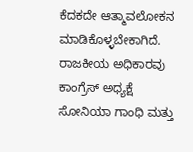ಕೆದಕದೇ ಆತ್ಮಾವಲೋಕನ ಮಾಡಿಕೊಳ್ಳಬೇಕಾಗಿದೆ. ರಾಜಕೀಯ ಅಧಿಕಾರವು ಕಾಂಗ್ರೆಸ್ ಅಧ್ಯಕ್ಷೆ ಸೋನಿಯಾ ಗಾಂಧಿ ಮತ್ತು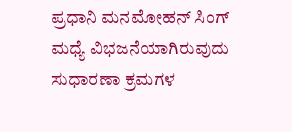ಪ್ರಧಾನಿ ಮನಮೋಹನ್ ಸಿಂಗ್ ಮಧ್ಯೆ ವಿಭಜನೆಯಾಗಿರುವುದು ಸುಧಾರಣಾ ಕ್ರಮಗಳ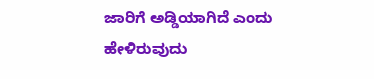ಜಾರಿಗೆ ಅಡ್ಡಿಯಾಗಿದೆ ಎಂದು ಹೇಳಿರುವುದು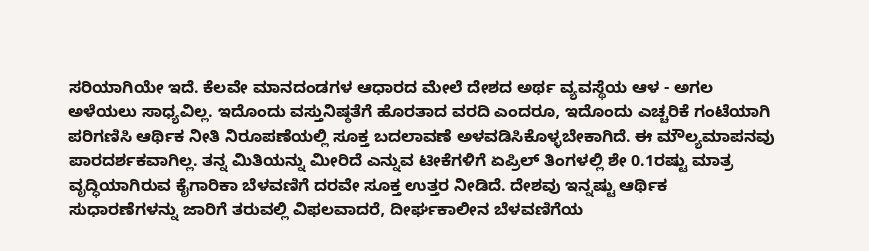ಸರಿಯಾಗಿಯೇ ಇದೆ. ಕೆಲವೇ ಮಾನದಂಡಗಳ ಆಧಾರದ ಮೇಲೆ ದೇಶದ ಅರ್ಥ ವ್ಯವಸ್ಥೆಯ ಆಳ - ಅಗಲ ಅಳೆಯಲು ಸಾಧ್ಯವಿಲ್ಲ. ಇದೊಂದು ವಸ್ತುನಿಷ್ಠತೆಗೆ ಹೊರತಾದ ವರದಿ ಎಂದರೂ, ಇದೊಂದು ಎಚ್ಚರಿಕೆ ಗಂಟೆಯಾಗಿ ಪರಿಗಣಿಸಿ ಆರ್ಥಿಕ ನೀತಿ ನಿರೂಪಣೆಯಲ್ಲಿ ಸೂಕ್ತ ಬದಲಾವಣೆ ಅಳವಡಿಸಿಕೊಳ್ಳಬೇಕಾಗಿದೆ. ಈ ಮೌಲ್ಯಮಾಪನವು ಪಾರದರ್ಶಕವಾಗಿಲ್ಲ. ತನ್ನ ಮಿತಿಯನ್ನು ಮೀರಿದೆ ಎನ್ನುವ ಟೀಕೆಗಳಿಗೆ ಏಪ್ರಿಲ್ ತಿಂಗಳಲ್ಲಿ ಶೇ 0.1ರಷ್ಟು ಮಾತ್ರ ವೃದ್ಧಿಯಾಗಿರುವ ಕೈಗಾರಿಕಾ ಬೆಳವಣಿಗೆ ದರವೇ ಸೂಕ್ತ ಉತ್ತರ ನೀಡಿದೆ. ದೇಶವು ಇನ್ನಷ್ಟು ಆರ್ಥಿಕ ಸುಧಾರಣೆಗಳನ್ನು ಜಾರಿಗೆ ತರುವಲ್ಲಿ ವಿಫಲವಾದರೆ, ದೀರ್ಘಕಾಲೀನ ಬೆಳವಣಿಗೆಯ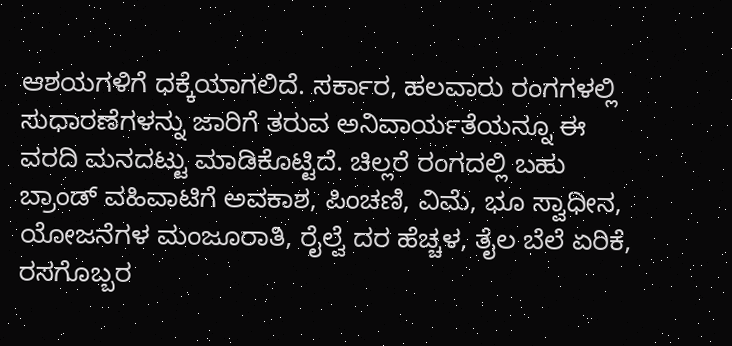ಆಶಯಗಳಿಗೆ ಧಕ್ಕೆಯಾಗಲಿದೆ. ಸರ್ಕಾರ, ಹಲವಾರು ರಂಗಗಳಲ್ಲಿ ಸುಧಾರಣೆಗಳನ್ನು ಜಾರಿಗೆ ತರುವ ಅನಿವಾರ್ಯತೆಯನ್ನೂ ಈ ವರದಿ ಮನದಟ್ಟು ಮಾಡಿಕೊಟ್ಟಿದೆ. ಚಿಲ್ಲರೆ ರಂಗದಲ್ಲಿ ಬಹು ಬ್ರಾಂಡ್ ವಹಿವಾಟಿಗೆ ಅವಕಾಶ, ಪಿಂಚಣಿ, ವಿಮೆ, ಭೂ ಸ್ವಾಧೀನ, ಯೋಜನೆಗಳ ಮಂಜೂರಾತಿ, ರೈಲ್ವೆ ದರ ಹೆಚ್ಚಳ, ತೈಲ ಬೆಲೆ ಏರಿಕೆ, ರಸಗೊಬ್ಬರ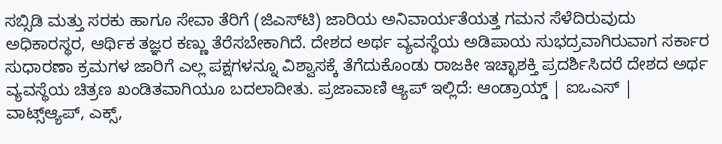ಸಬ್ಸಿಡಿ ಮತ್ತು ಸರಕು ಹಾಗೂ ಸೇವಾ ತೆರಿಗೆ (ಜಿಎಸ್‌ಟಿ) ಜಾರಿಯ ಅನಿವಾರ್ಯತೆಯತ್ತ ಗಮನ ಸೆಳೆದಿರುವುದು ಅಧಿಕಾರಸ್ಥರ, ಆರ್ಥಿಕ ತಜ್ಞರ ಕಣ್ಣು ತೆರೆಸಬೇಕಾಗಿದೆ. ದೇಶದ ಅರ್ಥ ವ್ಯವಸ್ಥೆಯ ಅಡಿಪಾಯ ಸುಭದ್ರವಾಗಿರುವಾಗ ಸರ್ಕಾರ ಸುಧಾರಣಾ ಕ್ರಮಗಳ ಜಾರಿಗೆ ಎಲ್ಲ ಪಕ್ಷಗಳನ್ನೂ ವಿಶ್ವಾಸಕ್ಕೆ ತೆಗೆದುಕೊಂಡು ರಾಜಕೀ ಇಚ್ಛಾಶಕ್ತಿ ಪ್ರದರ್ಶಿಸಿದರೆ ದೇಶದ ಅರ್ಥ ವ್ಯವಸ್ಥೆಯ ಚಿತ್ರಣ ಖಂಡಿತವಾಗಿಯೂ ಬದಲಾದೀತು. ಪ್ರಜಾವಾಣಿ ಆ್ಯಪ್ ಇಲ್ಲಿದೆ: ಆಂಡ್ರಾಯ್ಡ್ | ಐಒಎಸ್ | ವಾಟ್ಸ್ಆ್ಯಪ್, ಎಕ್ಸ್,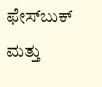ಫೇಸ್‌ಬುಕ್ ಮತ್ತು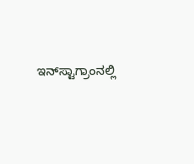ಇನ್‌ಸ್ಟಾಗ್ರಾಂನಲ್ಲಿ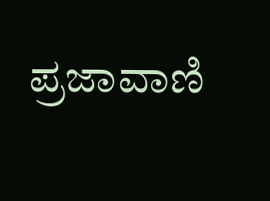ಪ್ರಜಾವಾಣಿ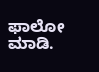ಫಾಲೋ ಮಾಡಿ.